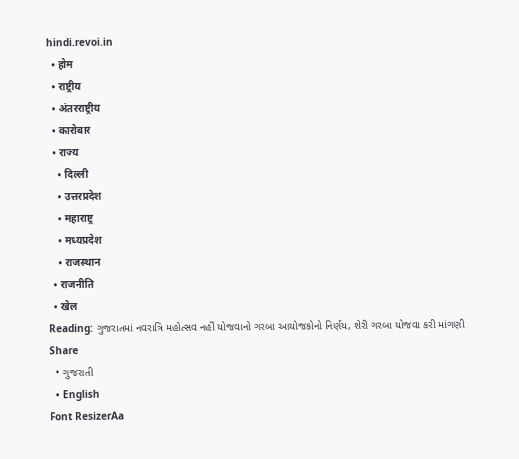hindi.revoi.in
  • होम
  • राष्ट्रीय
  • अंतरराष्ट्रीय
  • कारोबार
  • राज्य
    • दिल्ली
    • उत्तरप्रदेश
    • महाराष्ट्र
    • मध्यप्रदेश
    • राजस्थान
  • राजनीति
  • खेल
Reading: ગુજરાતમાં નવરાત્રિ મહોત્સવ નહીં યોજવાનો ગરબા આયોજકોનો નિર્ણય, શેરી ગરબા યોજવા કરી માંગણી
Share
  • ગુજરાતી
  • English
Font ResizerAa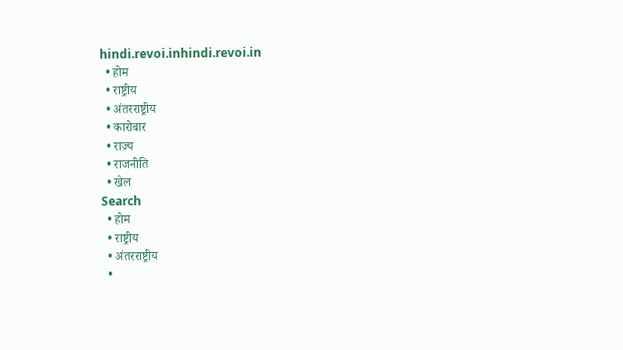hindi.revoi.inhindi.revoi.in
  • होम
  • राष्ट्रीय
  • अंतरराष्ट्रीय
  • कारोबार
  • राज्य
  • राजनीति
  • खेल
Search
  • होम
  • राष्ट्रीय
  • अंतरराष्ट्रीय
  •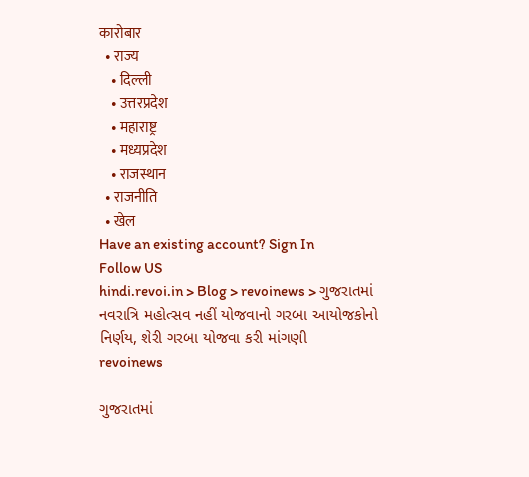कारोबार
  • राज्य
    • दिल्ली
    • उत्तरप्रदेश
    • महाराष्ट्र
    • मध्यप्रदेश
    • राजस्थान
  • राजनीति
  • खेल
Have an existing account? Sign In
Follow US
hindi.revoi.in > Blog > revoinews > ગુજરાતમાં નવરાત્રિ મહોત્સવ નહીં યોજવાનો ગરબા આયોજકોનો નિર્ણય, શેરી ગરબા યોજવા કરી માંગણી
revoinews

ગુજરાતમાં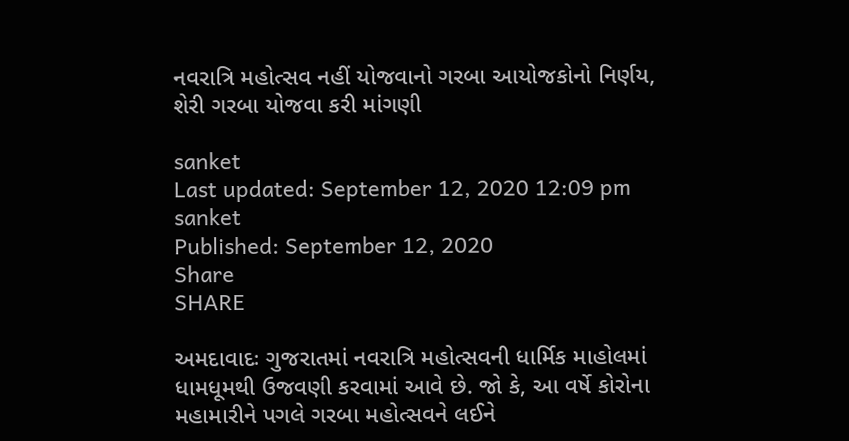નવરાત્રિ મહોત્સવ નહીં યોજવાનો ગરબા આયોજકોનો નિર્ણય, શેરી ગરબા યોજવા કરી માંગણી

sanket
Last updated: September 12, 2020 12:09 pm
sanket
Published: September 12, 2020
Share
SHARE

અમદાવાદઃ ગુજરાતમાં નવરાત્રિ મહોત્સવની ધાર્મિક માહોલમાં ધામધૂમથી ઉજવણી કરવામાં આવે છે. જો કે, આ વર્ષે કોરોના મહામારીને પગલે ગરબા મહોત્સવને લઈને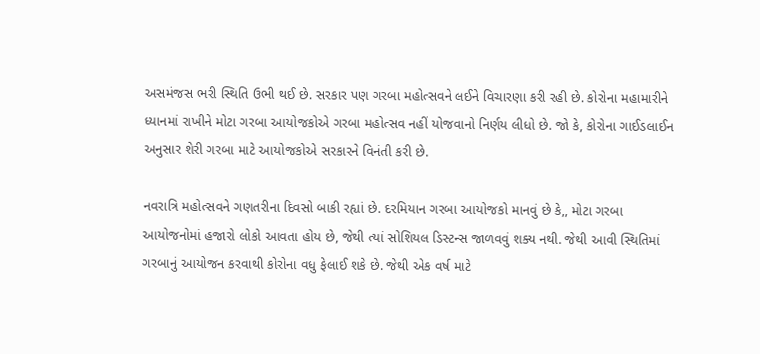અસમંજસ ભરી સ્થિતિ ઉભી થઈ છે. સરકાર પણ ગરબા મહોત્સવને લઈને વિચારણા કરી રહી છે. કોરોના મહામારીને ધ્યાનમાં રાખીને મોટા ગરબા આયોજકોએ ગરબા મહોત્સવ નહીં યોજવાનો નિર્ણય લીધો છે. જો કે, કોરોના ગાઈડલાઈન અનુસાર શેરી ગરબા માટે આયોજકોએ સરકારને વિનંતી કરી છે.

નવરાત્રિ મહોત્સવને ગણતરીના દિવસો બાકી રહ્યાં છે. દરમિયાન ગરબા આયોજકો માનવું છે કે,, મોટા ગરબા આયોજનોમાં હજારો લોકો આવતા હોય છે, જેથી ત્યાં સોશિયલ ડિસ્ટન્સ જાળવવું શક્ય નથી. જેથી આવી સ્થિતિમાં ગરબાનું આયોજન કરવાથી કોરોના વધુ ફેલાઈ શકે છે. જેથી એક વર્ષ માટે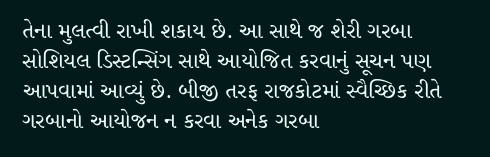તેના મુલત્વી રાખી શકાય છે. આ સાથે જ શેરી ગરબા સોશિયલ ડિસ્ટન્સિંગ સાથે આયોજિત કરવાનું સૂચન પણ આપવામાં આવ્યું છે. બીજી તરફ રાજકોટમાં સ્વૈચ્છિક રીતે ગરબાનો આયોજન ન કરવા અનેક ગરબા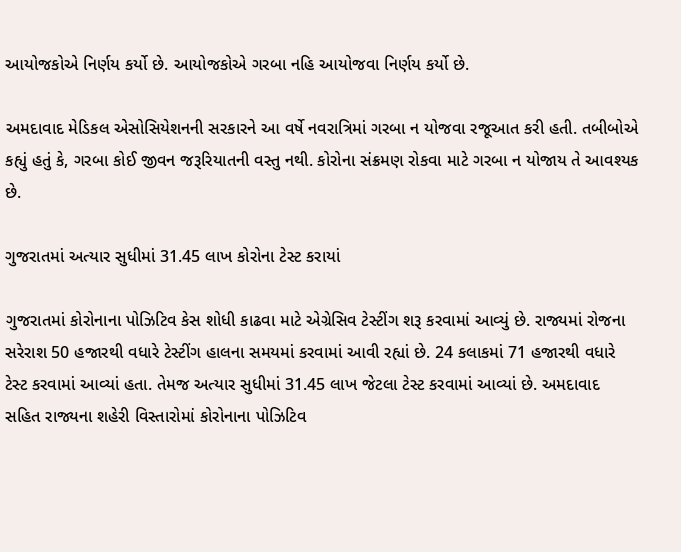આયોજકોએ નિર્ણય કર્યો છે. આયોજકોએ ગરબા નહિ આયોજવા નિર્ણય કર્યો છે.

અમદાવાદ મેડિકલ એસોસિયેશનની સરકારને આ વર્ષે નવરાત્રિમાં ગરબા ન યોજવા રજૂઆત કરી હતી. તબીબોએ કહ્યું હતું કે, ગરબા કોઈ જીવન જરૂરિયાતની વસ્તુ નથી. કોરોના સંક્રમણ રોકવા માટે ગરબા ન યોજાય તે આવશ્યક છે.

ગુજરાતમાં અત્યાર સુધીમાં 31.45 લાખ કોરોના ટેસ્ટ કરાયાં

ગુજરાતમાં કોરોનાના પોઝિટિવ કેસ શોધી કાઢવા માટે એગ્રેસિવ ટેસ્ટીંગ શરૂ કરવામાં આવ્યું છે. રાજ્યમાં રોજના સરેરાશ 50 હજારથી વધારે ટેસ્ટીંગ હાલના સમયમાં કરવામાં આવી રહ્યાં છે. 24 કલાકમાં 71 હજારથી વધારે ટેસ્ટ કરવામાં આવ્યાં હતા. તેમજ અત્યાર સુધીમાં 31.45 લાખ જેટલા ટેસ્ટ કરવામાં આવ્યાં છે. અમદાવાદ સહિત રાજ્યના શહેરી વિસ્તારોમાં કોરોનાના પોઝિટિવ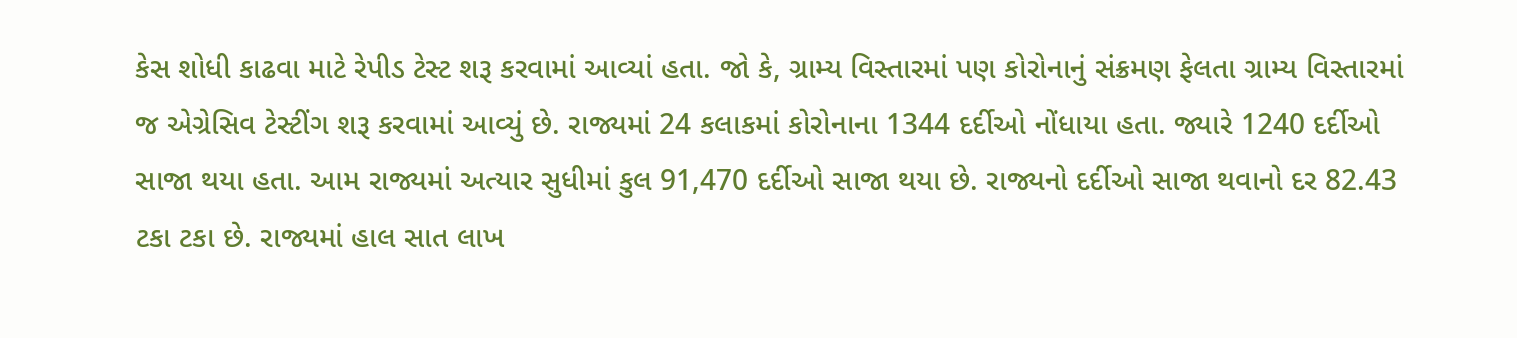કેસ શોધી કાઢવા માટે રેપીડ ટેસ્ટ શરૂ કરવામાં આવ્યાં હતા. જો કે, ગ્રામ્ય વિસ્તારમાં પણ કોરોનાનું સંક્રમણ ફેલતા ગ્રામ્ય વિસ્તારમાં જ એગ્રેસિવ ટેસ્ટીંગ શરૂ કરવામાં આવ્યું છે. રાજ્યમાં 24 કલાકમાં કોરોનાના 1344 દર્દીઓ નોંધાયા હતા. જ્યારે 1240 દર્દીઓ સાજા થયા હતા. આમ રાજ્યમાં અત્યાર સુધીમાં કુલ 91,470 દર્દીઓ સાજા થયા છે. રાજ્યનો દર્દીઓ સાજા થવાનો દર 82.43 ટકા ટકા છે. રાજ્યમાં હાલ સાત લાખ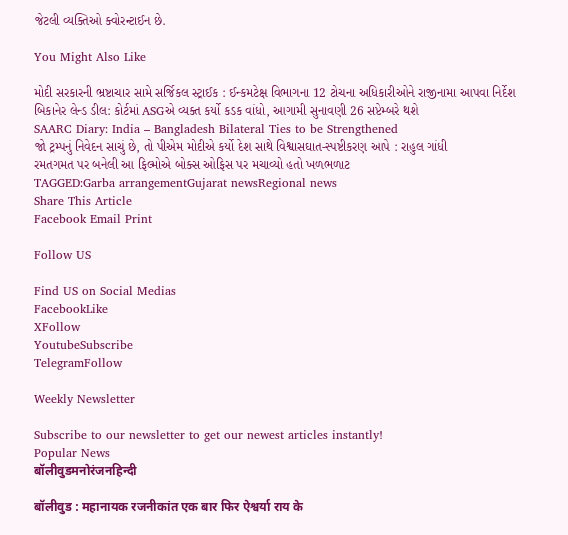જેટલી વ્યક્તિઓ ક્વોરન્ટાઈન છે.

You Might Also Like

મોદી સરકારની ભ્રષ્ટાચાર સામે સર્જિકલ સ્ટ્રાઈક : ઈન્કમટેક્ષ વિભાગના 12 ટોચના અધિકારીઓને રાજીનામા આપવા નિર્દેશ
બિકાનેર લેન્ડ ડીલ: કોર્ટમાં ASGએ વ્યક્ત કર્યો કડક વાંધો, આગામી સુનાવણી 26 સપ્ટેમ્બરે થશે
SAARC Diary: India – Bangladesh Bilateral Ties to be Strengthened
જો ટ્રમ્પનું નિવેદન સાચું છે, તો પીએમ મોદીએ કર્યો દેશ સાથે વિશ્વાસઘાત-સ્પષ્ટીકરણ આપે : રાહુલ ગાંધી
રમતગમત પર બનેલી આ ફિલ્મોએ બોક્સ ઓફિસ પર મચાવ્યો હતો ખળભળાટ
TAGGED:Garba arrangementGujarat newsRegional news
Share This Article
Facebook Email Print

Follow US

Find US on Social Medias
FacebookLike
XFollow
YoutubeSubscribe
TelegramFollow

Weekly Newsletter

Subscribe to our newsletter to get our newest articles instantly!
Popular News
बॉलीवुडमनोरंजनहिन्दी

बॉलीवुड : महानायक रजनीकांत एक बार फिर ऐश्वर्या राय के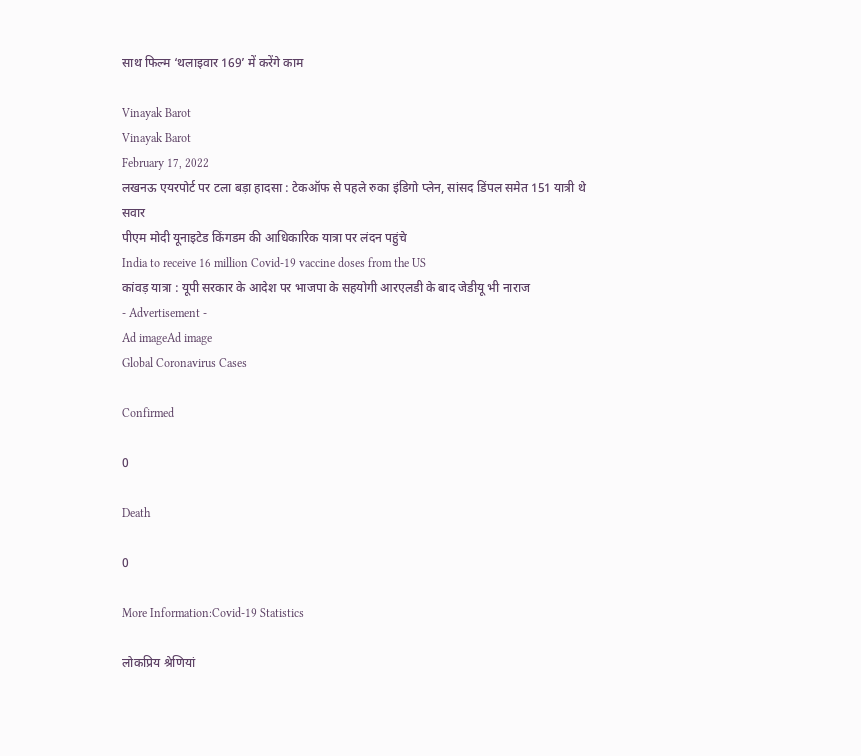साथ फिल्म ‘थलाइवार 169’ में करेंगे काम

Vinayak Barot
Vinayak Barot
February 17, 2022
लखनऊ एयरपोर्ट पर टला बड़ा हादसा : टेकऑफ से पहले रुका इंडिगो प्लेन, सांसद डिंपल समेत 151 यात्री थे सवार
पीएम मोदी यूनाइटेड किंगडम की आधिकारिक यात्रा पर लंदन पहुंचे
India to receive 16 million Covid-19 vaccine doses from the US
कांवड़ यात्रा : यूपी सरकार के आदेश पर भाजपा के सहयोगी आरएलडी के बाद जेडीयू भी नाराज
- Advertisement -
Ad imageAd image
Global Coronavirus Cases

Confirmed

0

Death

0

More Information:Covid-19 Statistics

लोकप्रिय श्रेणियां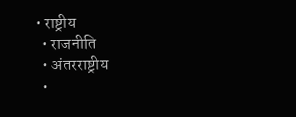• राष्ट्रीय
  • राजनीति
  • अंतरराष्ट्रीय
  •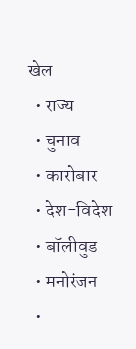खेल
  • राज्य
  • चुनाव
  • कारोबार
  • देश-विदेश
  • बॉलीवुड
  • मनोरंजन
  •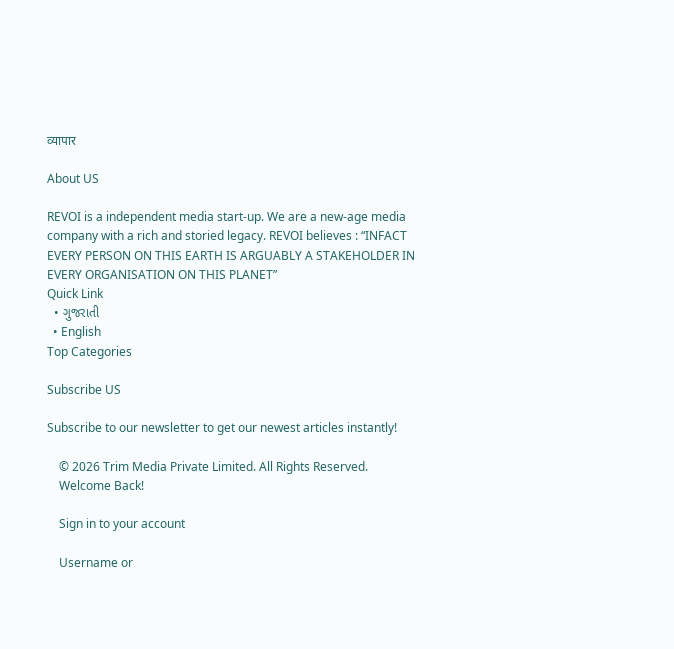व्यापार

About US

REVOI is a independent media start-up. We are a new-age media company with a rich and storied legacy. REVOI believes : “INFACT EVERY PERSON ON THIS EARTH IS ARGUABLY A STAKEHOLDER IN EVERY ORGANISATION ON THIS PLANET”
Quick Link
  • ગુજરાતી
  • English
Top Categories

Subscribe US

Subscribe to our newsletter to get our newest articles instantly!

    © 2026 Trim Media Private Limited. All Rights Reserved.
    Welcome Back!

    Sign in to your account

    Username or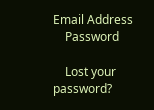Email Address
    Password

    Lost your password?